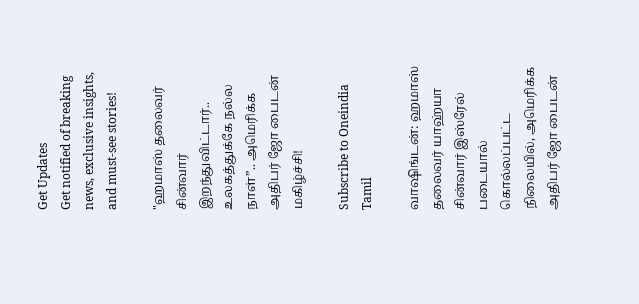Get Updates
Get notified of breaking news, exclusive insights, and must-see stories!

"ஹமாஸ் தலைவர் சின்வார் இறந்துவிட்டார்.. உலகத்துக்கே நல்ல நாள்”.. அமெரிக்க அதிபர் ஜோ பைடன் மகிழ்ச்சி!

Subscribe to Oneindia Tamil

வாஷிங்டன்: ஹமாஸ் தலைவர் யாஹ்யா சின்வார் இஸ்ரேல் படையால் கொல்லப்பட்ட நிலையில், அமெரிக்க அதிபர் ஜோ பைடன்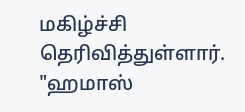மகிழ்ச்சி தெரிவித்துள்ளார். "ஹமாஸ்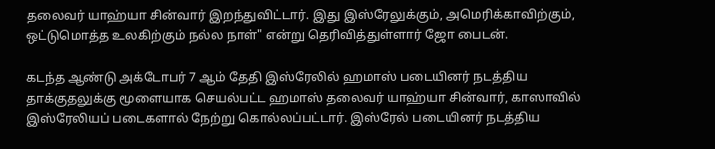தலைவர் யாஹ்யா சின்வார் இறந்துவிட்டார். இது இஸ்ரேலுக்கும், அமெரிக்காவிற்கும், ஒட்டுமொத்த உலகிற்கும் நல்ல நாள்" என்று தெரிவித்துள்ளார் ஜோ பைடன்.

கடந்த ஆண்டு அக்டோபர் 7 ஆம் தேதி இஸ்ரேலில் ஹமாஸ் படையினர் நடத்திய தாக்குதலுக்கு மூளையாக செயல்பட்ட ஹமாஸ் தலைவர் யாஹ்யா சின்வார், காஸாவில் இஸ்ரேலியப் படைகளால் நேற்று கொல்லப்பட்டார். இஸ்ரேல் படையினர் நடத்திய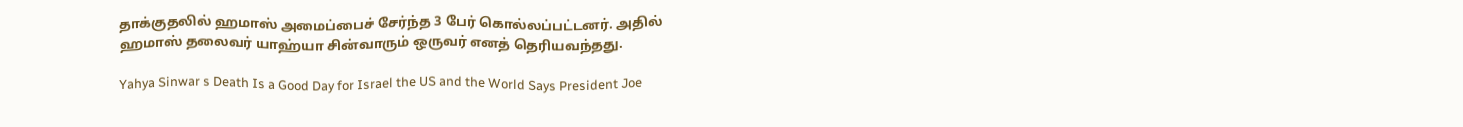தாக்குதலில் ஹமாஸ் அமைப்பைச் சேர்ந்த 3 பேர் கொல்லப்பட்டனர். அதில் ஹமாஸ் தலைவர் யாஹ்யா சின்வாரும் ஒருவர் எனத் தெரியவந்தது.

Yahya Sinwar s Death Is a Good Day for Israel the US and the World Says President Joe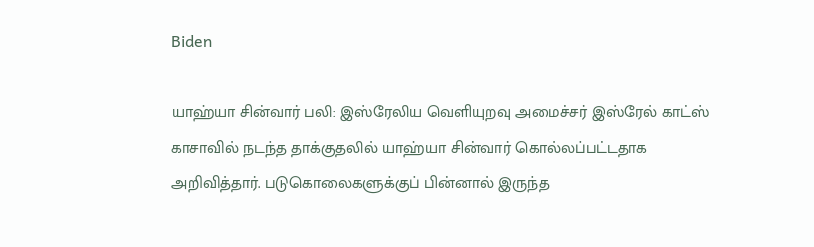Biden

யாஹ்யா சின்வார் பலி: இஸ்ரேலிய வெளியுறவு அமைச்சர் இஸ்ரேல் காட்ஸ் காசாவில் நடந்த தாக்குதலில் யாஹ்யா சின்வார் கொல்லப்பட்டதாக அறிவித்தார். படுகொலைகளுக்குப் பின்னால் இருந்த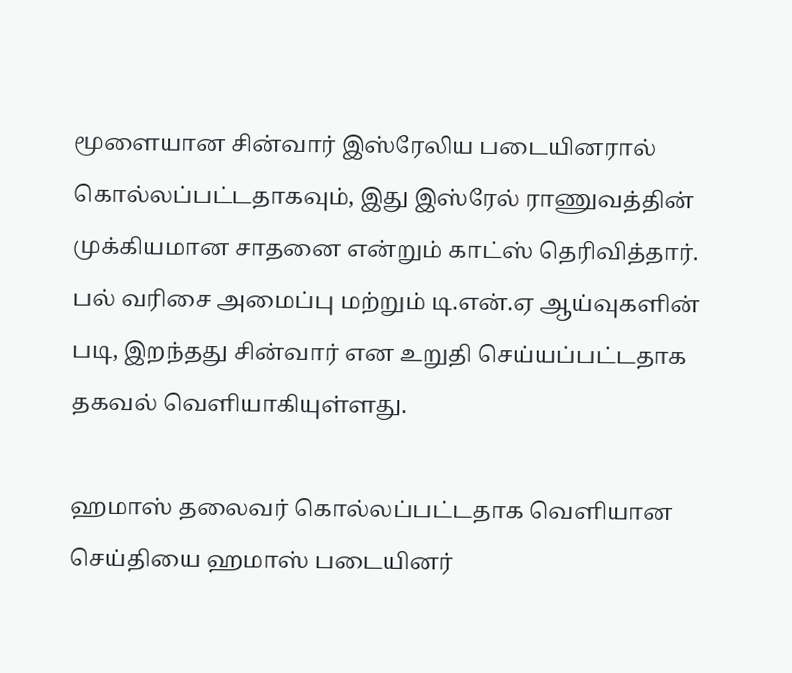மூளையான சின்வார் இஸ்ரேலிய படையினரால் கொல்லப்பட்டதாகவும், இது இஸ்ரேல் ராணுவத்தின் முக்கியமான சாதனை என்றும் காட்ஸ் தெரிவித்தார். பல் வரிசை அமைப்பு மற்றும் டி.என்.ஏ ஆய்வுகளின் படி, இறந்தது சின்வார் என உறுதி செய்யப்பட்டதாக தகவல் வெளியாகியுள்ளது.

ஹமாஸ் தலைவர் கொல்லப்பட்டதாக வெளியான செய்தியை ஹமாஸ் படையினர்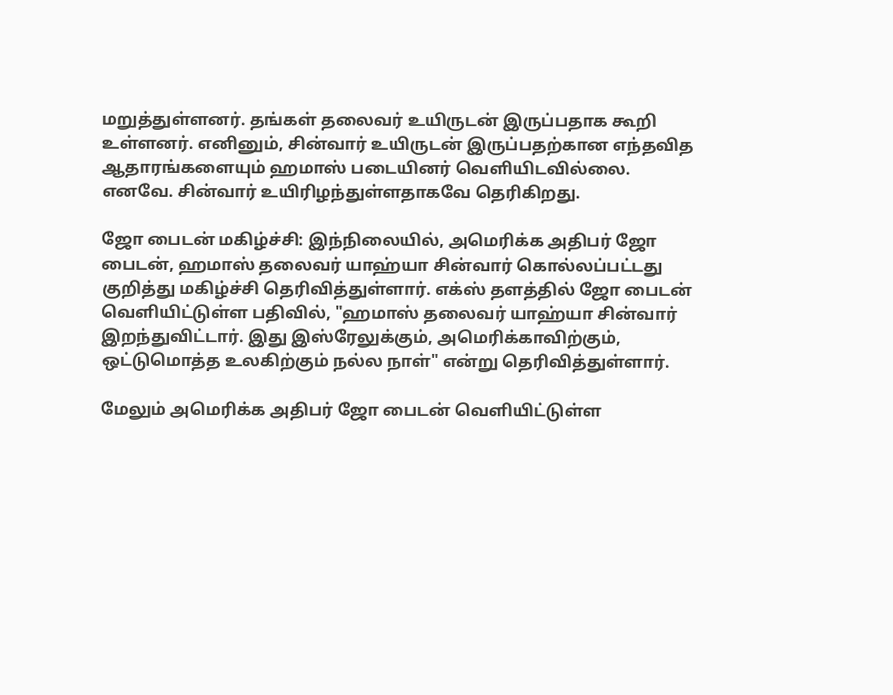மறுத்துள்ளனர். தங்கள் தலைவர் உயிருடன் இருப்பதாக கூறி உள்ளனர். எனினும், சின்வார் உயிருடன் இருப்பதற்கான எந்தவித ஆதாரங்களையும் ஹமாஸ் படையினர் வெளியிடவில்லை. எனவே. சின்வார் உயிரிழந்துள்ளதாகவே தெரிகிறது.

ஜோ பைடன் மகிழ்ச்சி: இந்நிலையில், அமெரிக்க அதிபர் ஜோ பைடன், ஹமாஸ் தலைவர் யாஹ்யா சின்வார் கொல்லப்பட்டது குறித்து மகிழ்ச்சி தெரிவித்துள்ளார். எக்ஸ் தளத்தில் ஜோ பைடன் வெளியிட்டுள்ள பதிவில், "ஹமாஸ் தலைவர் யாஹ்யா சின்வார் இறந்துவிட்டார். இது இஸ்ரேலுக்கும், அமெரிக்காவிற்கும், ஒட்டுமொத்த உலகிற்கும் நல்ல நாள்" என்று தெரிவித்துள்ளார்.

மேலும் அமெரிக்க அதிபர் ஜோ பைடன் வெளியிட்டுள்ள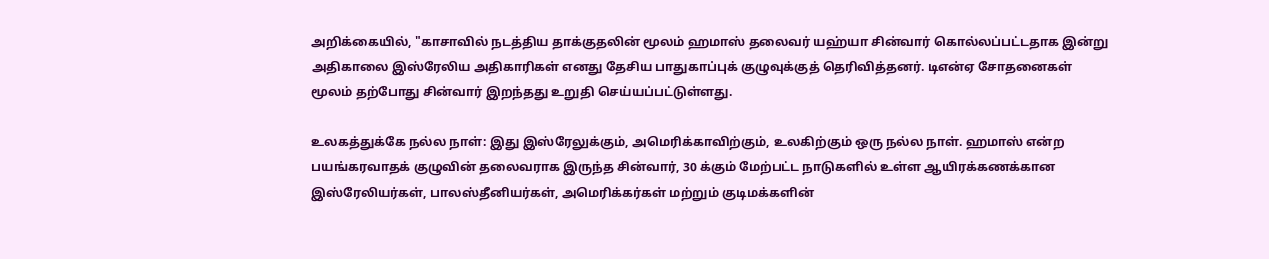அறிக்கையில், "காசாவில் நடத்திய தாக்குதலின் மூலம் ஹமாஸ் தலைவர் யஹ்யா சின்வார் கொல்லப்பட்டதாக இன்று அதிகாலை இஸ்ரேலிய அதிகாரிகள் எனது தேசிய பாதுகாப்புக் குழுவுக்குத் தெரிவித்தனர். டிஎன்ஏ சோதனைகள் மூலம் தற்போது சின்வார் இறந்தது உறுதி செய்யப்பட்டுள்ளது.

உலகத்துக்கே நல்ல நாள்: இது இஸ்ரேலுக்கும், அமெரிக்காவிற்கும், உலகிற்கும் ஒரு நல்ல நாள். ஹமாஸ் என்ற பயங்கரவாதக் குழுவின் தலைவராக இருந்த சின்வார், 30 க்கும் மேற்பட்ட நாடுகளில் உள்ள ஆயிரக்கணக்கான இஸ்ரேலியர்கள், பாலஸ்தீனியர்கள், அமெரிக்கர்கள் மற்றும் குடிமக்களின்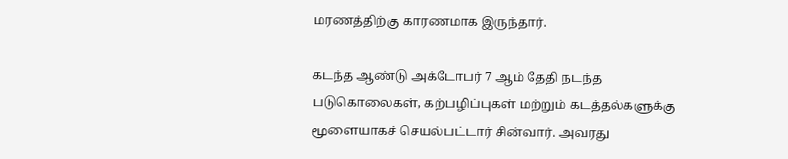மரணத்திற்கு காரணமாக இருந்தார்.

கடந்த ஆண்டு அக்டோபர் 7 ஆம் தேதி நடந்த படுகொலைகள், கற்பழிப்புகள் மற்றும் கடத்தல்களுக்கு மூளையாகச் செயல்பட்டார் சின்வார். அவரது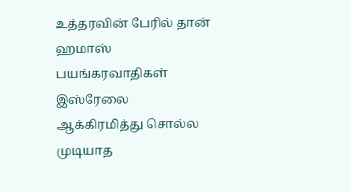உத்தரவின் பேரில் தான் ஹமாஸ் பயங்கரவாதிகள் இஸ்ரேலை ஆக்கிரமித்து சொல்ல முடியாத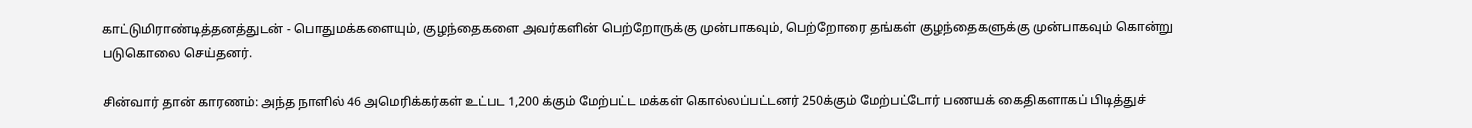காட்டுமிராண்டித்தனத்துடன் - பொதுமக்களையும், குழந்தைகளை அவர்களின் பெற்றோருக்கு முன்பாகவும், பெற்றோரை தங்கள் குழந்தைகளுக்கு முன்பாகவும் கொன்று படுகொலை செய்தனர்.

சின்வார் தான் காரணம்: அந்த நாளில் 46 அமெரிக்கர்கள் உட்பட 1,200 க்கும் மேற்பட்ட மக்கள் கொல்லப்பட்டனர் 250க்கும் மேற்பட்டோர் பணயக் கைதிகளாகப் பிடித்துச்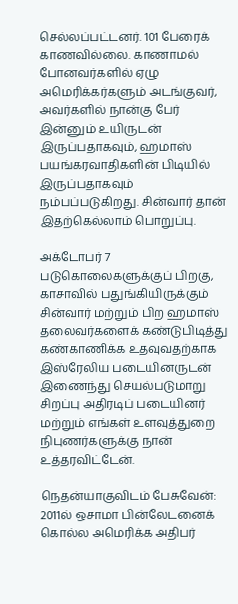செல்லப்பட்டனர். 101 பேரைக் காணவில்லை. காணாமல் போனவர்களில் ஏழு அமெரிக்கர்களும் அடங்குவர், அவர்களில் நான்கு பேர் இன்னும் உயிருடன் இருப்பதாகவும், ஹமாஸ் பயங்கரவாதிகளின் பிடியில் இருப்பதாகவும் நம்பப்படுகிறது. சின்வார் தான் இதற்கெல்லாம் பொறுப்பு.

அக்டோபர் 7 படுகொலைகளுக்குப் பிறகு, காசாவில் பதுங்கியிருக்கும் சின்வார் மற்றும் பிற ஹமாஸ் தலைவர்களைக் கண்டுபிடித்து கண்காணிக்க உதவுவதற்காக இஸ்ரேலிய படையினருடன் இணைந்து செயல்படுமாறு சிறப்பு அதிரடிப் படையினர் மற்றும் எங்கள் உளவுத்துறை நிபுணர்களுக்கு நான் உத்தரவிட்டேன்.

நெதன்யாகுவிடம் பேசுவேன்: 2011ல் ஒசாமா பின்லேடனைக் கொல்ல அமெரிக்க அதிபர்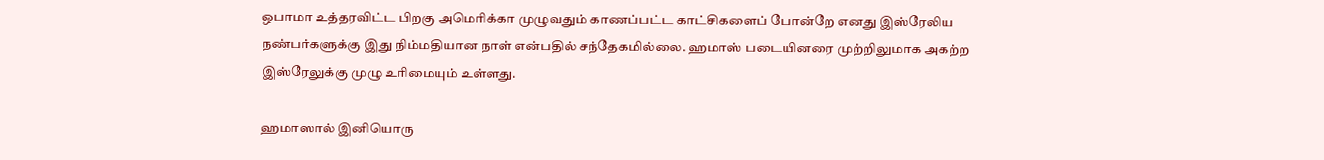ஒபாமா உத்தரவிட்ட பிறகு அமெரிக்கா முழுவதும் காணப்பட்ட காட்சிகளைப் போன்றே எனது இஸ்ரேலிய நண்பர்களுக்கு இது நிம்மதியான நாள் என்பதில் சந்தேகமில்லை. ஹமாஸ் படையினரை முற்றிலுமாக அகற்ற இஸ்ரேலுக்கு முழு உரிமையும் உள்ளது.

ஹமாஸால் இனியொரு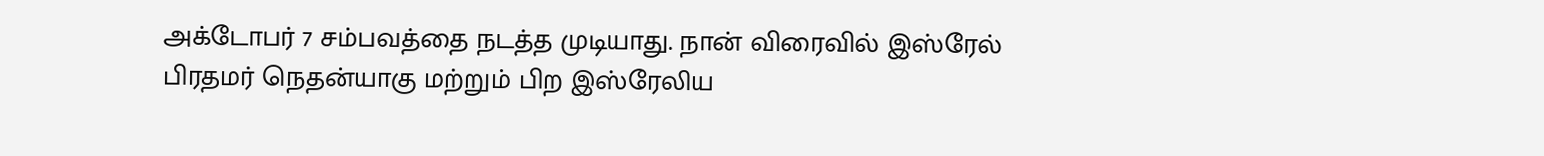அக்டோபர் 7 சம்பவத்தை நடத்த முடியாது. நான் விரைவில் இஸ்ரேல் பிரதமர் நெதன்யாகு மற்றும் பிற இஸ்ரேலிய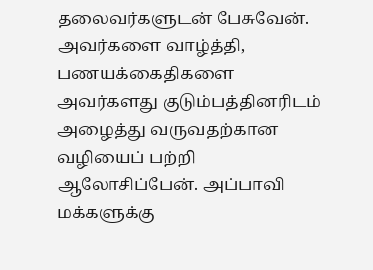தலைவர்களுடன் பேசுவேன். அவர்களை வாழ்த்தி, பணயக்கைதிகளை அவர்களது குடும்பத்தினரிடம் அழைத்து வருவதற்கான வழியைப் பற்றி ஆலோசிப்பேன். அப்பாவி மக்களுக்கு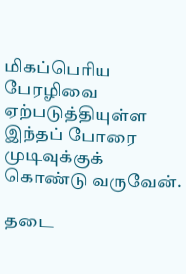மிகப்பெரிய பேரழிவை ஏற்படுத்தியுள்ள இந்தப் போரை முடிவுக்குக் கொண்டு வருவேன்.

தடை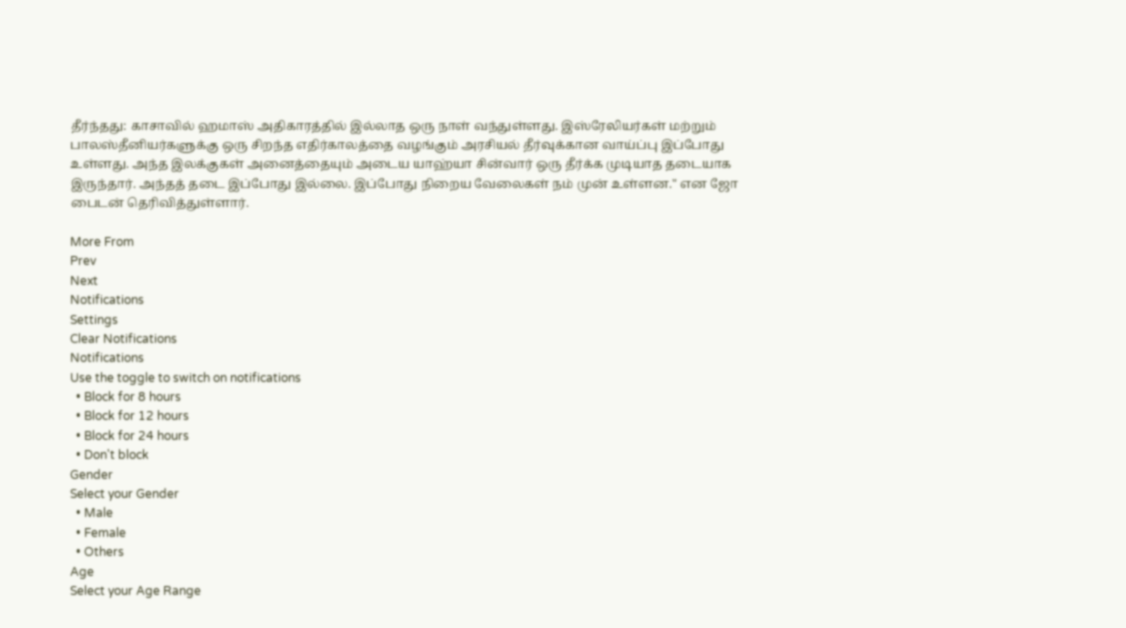தீர்ந்தது: காசாவில் ஹமாஸ் அதிகாரத்தில் இல்லாத ஒரு நாள் வந்துள்ளது. இஸ்ரேலியர்கள் மற்றும் பாலஸ்தீனியர்களுக்கு ஒரு சிறந்த எதிர்காலத்தை வழங்கும் அரசியல் தீர்வுக்கான வாய்ப்பு இப்போது உள்ளது. அந்த இலக்குகள் அனைத்தையும் அடைய யாஹ்யா சின்வார் ஒரு தீர்க்க முடியாத தடையாக இருந்தார். அந்தத் தடை இப்போது இல்லை. இப்போது நிறைய வேலைகள் நம் முன் உள்ளன." என ஜோ பைடன் தெரிவித்துள்ளார்.

More From
Prev
Next
Notifications
Settings
Clear Notifications
Notifications
Use the toggle to switch on notifications
  • Block for 8 hours
  • Block for 12 hours
  • Block for 24 hours
  • Don't block
Gender
Select your Gender
  • Male
  • Female
  • Others
Age
Select your Age Range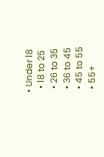• Under 18
  • 18 to 25
  • 26 to 35
  • 36 to 45
  • 45 to 55
  • 55+